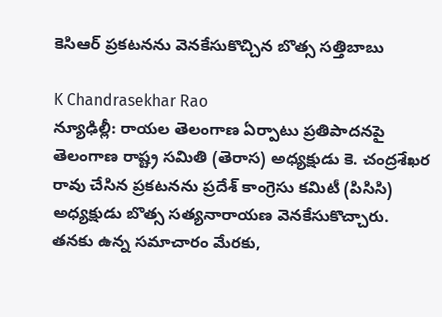కెసిఆర్ ప్రకటనను వెనకేసుకొచ్చిన బొత్స సత్తిబాబు

K Chandrasekhar Rao
న్యూఢిల్లీ: రాయల తెలంగాణ ఏర్పాటు ప్రతిపాదనపై తెలంగాణ రాష్ట్ర సమితి (తెరాస) అధ్యక్షుడు కె. చంద్రశేఖర రావు చేసిన ప్రకటనను ప్రదేశ్ కాంగ్రెసు కమిటీ (పిసిసి) అధ్యక్షుడు బొత్స సత్యనారాయణ వెనకేసుకొచ్చారు. తనకు ఉన్న సమాచారం మేరకు,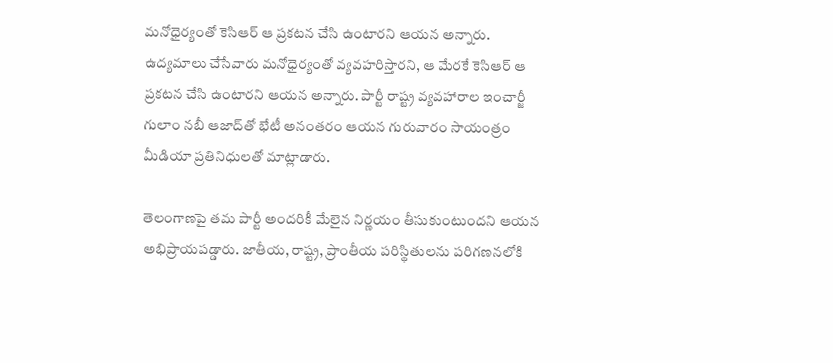మనోధైర్యంతో కెసిఆర్ ఆ ప్రకటన చేసి ఉంటారని ఆయన అన్నారు. ఉద్యమాలు చేసేవారు మనోధైర్యంతో వ్యవహరిస్తారని, ఆ మేరకే కెసిఆర్ ఆ ప్రకటన చేసి ఉంటారని ఆయన అన్నారు. పార్టీ రాష్ట్ర వ్యవహారాల ఇంచార్జీ గులాం నబీ ఆజాద్‌తో భేటీ అనంతరం ఆయన గురువారం సాయంత్రం మీడియా ప్రతినిధులతో మాట్లాడారు.

తెలంగాణపై తమ పార్టీ అందరికీ మేలైన నిర్ణయం తీసుకుంటుందని ఆయన అభిప్రాయపడ్డారు. జాతీయ, రాష్ట్ర, ప్రాంతీయ పరిస్థితులను పరిగణనలోకి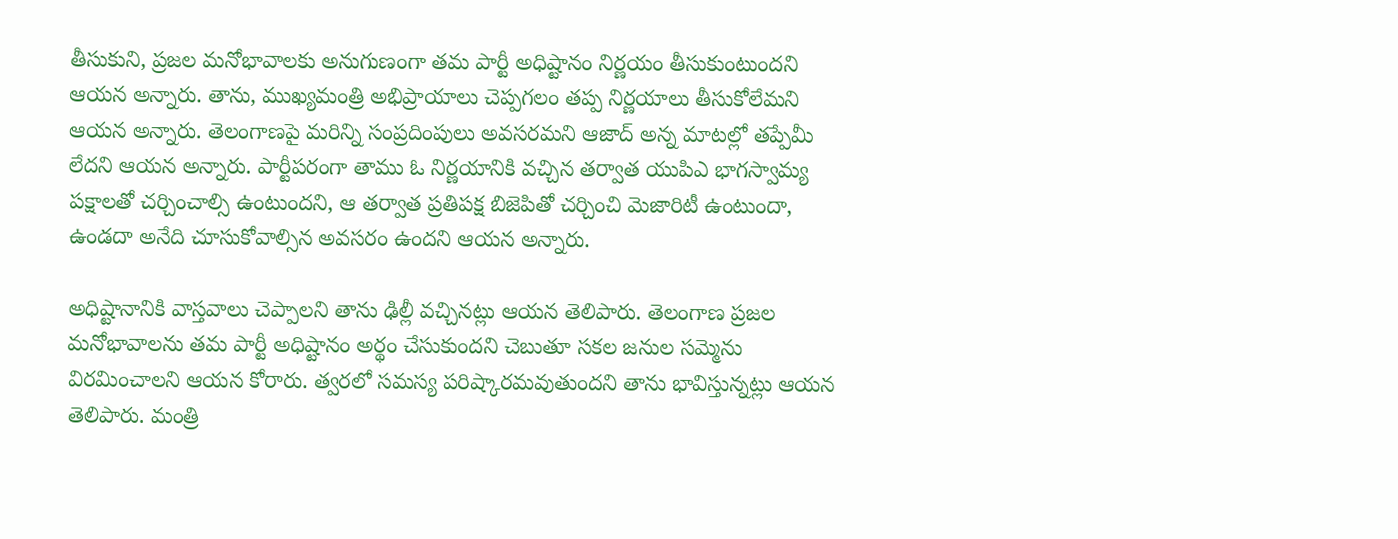తీసుకుని, ప్రజల మనోభావాలకు అనుగుణంగా తమ పార్టీ అధిష్టానం నిర్ణయం తీసుకుంటుందని ఆయన అన్నారు. తాను, ముఖ్యమంత్రి అభిప్రాయాలు చెప్పగలం తప్ప నిర్ణయాలు తీసుకోలేమని ఆయన అన్నారు. తెలంగాణపై మరిన్ని సంప్రదింపులు అవసరమని ఆజాద్ అన్న మాటల్లో తప్పేమీ లేదని ఆయన అన్నారు. పార్టీపరంగా తాము ఓ నిర్ణయానికి వచ్చిన తర్వాత యుపిఎ భాగస్వామ్య పక్షాలతో చర్చించాల్సి ఉంటుందని, ఆ తర్వాత ప్రతిపక్ష బిజెపితో చర్చించి మెజారిటీ ఉంటుందా, ఉండదా అనేది చూసుకోవాల్సిన అవసరం ఉందని ఆయన అన్నారు.

అధిష్టానానికి వాస్తవాలు చెప్పాలని తాను ఢిల్లీ వచ్చినట్లు ఆయన తెలిపారు. తెలంగాణ ప్రజల మనోభావాలను తమ పార్టీ అధిష్టానం అర్థం చేసుకుందని చెబుతూ సకల జనుల సమ్మెను విరమించాలని ఆయన కోరారు. త్వరలో సమస్య పరిష్కారమవుతుందని తాను భావిస్తున్నట్లు ఆయన తెలిపారు. మంత్రి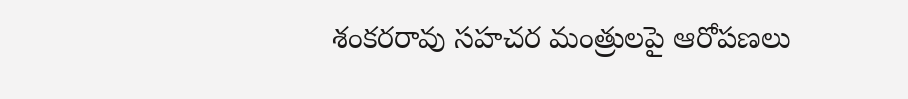శంకరరావు సహచర మంత్రులపై ఆరోపణలు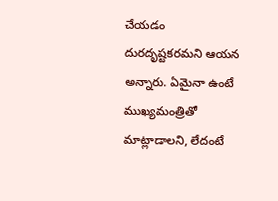చేయడం దురదృష్టకరమని ఆయన అన్నారు. ఏమైనా ఉంటే ముఖ్యమంత్రితో మాట్లాడాలని, లేదంటే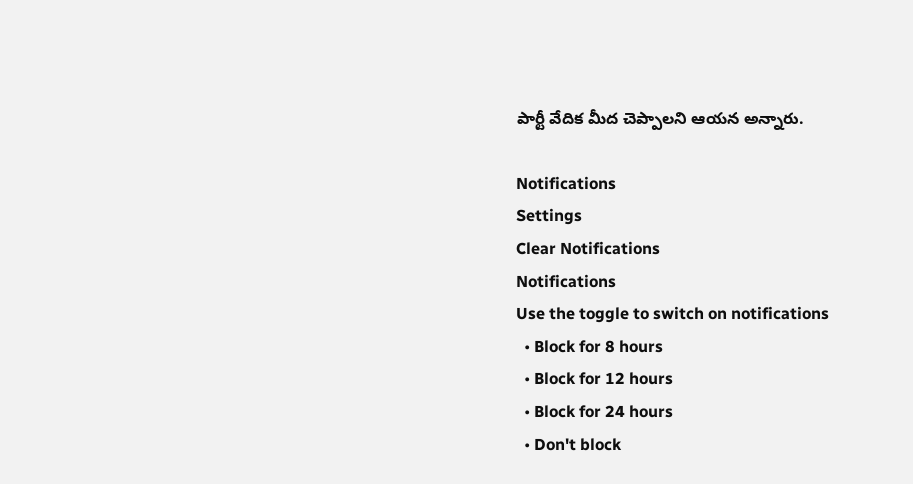పార్టీ వేదిక మీద చెప్పాలని ఆయన అన్నారు.

Notifications
Settings
Clear Notifications
Notifications
Use the toggle to switch on notifications
  • Block for 8 hours
  • Block for 12 hours
  • Block for 24 hours
  • Don't block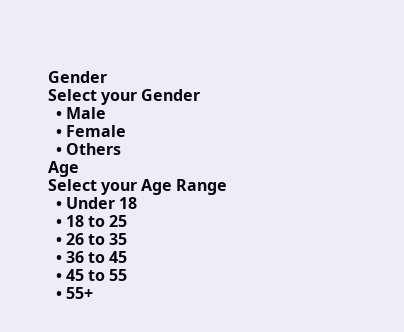Gender
Select your Gender
  • Male
  • Female
  • Others
Age
Select your Age Range
  • Under 18
  • 18 to 25
  • 26 to 35
  • 36 to 45
  • 45 to 55
  • 55+